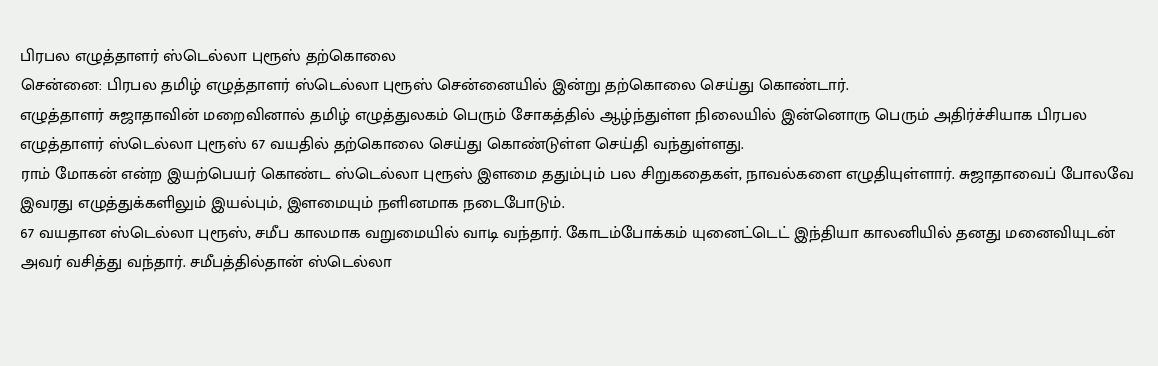பிரபல எழுத்தாளர் ஸ்டெல்லா புரூஸ் தற்கொலை
சென்னை: பிரபல தமிழ் எழுத்தாளர் ஸ்டெல்லா புரூஸ் சென்னையில் இன்று தற்கொலை செய்து கொண்டார்.
எழுத்தாளர் சுஜாதாவின் மறைவினால் தமிழ் எழுத்துலகம் பெரும் சோகத்தில் ஆழ்ந்துள்ள நிலையில் இன்னொரு பெரும் அதிர்ச்சியாக பிரபல எழுத்தாளர் ஸ்டெல்லா புரூஸ் 67 வயதில் தற்கொலை செய்து கொண்டுள்ள செய்தி வந்துள்ளது.
ராம் மோகன் என்ற இயற்பெயர் கொண்ட ஸ்டெல்லா புரூஸ் இளமை ததும்பும் பல சிறுகதைகள், நாவல்களை எழுதியுள்ளார். சுஜாதாவைப் போலவே இவரது எழுத்துக்களிலும் இயல்பும், இளமையும் நளினமாக நடைபோடும்.
67 வயதான ஸ்டெல்லா புரூஸ், சமீப காலமாக வறுமையில் வாடி வந்தார். கோடம்போக்கம் யுனைட்டெட் இந்தியா காலனியில் தனது மனைவியுடன் அவர் வசித்து வந்தார். சமீபத்தில்தான் ஸ்டெல்லா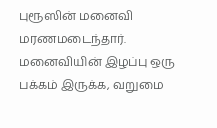புரூஸின் மனைவி மரணமடைந்தார்.
மனைவியின் இழப்பு ஒரு பக்கம் இருக்க, வறுமை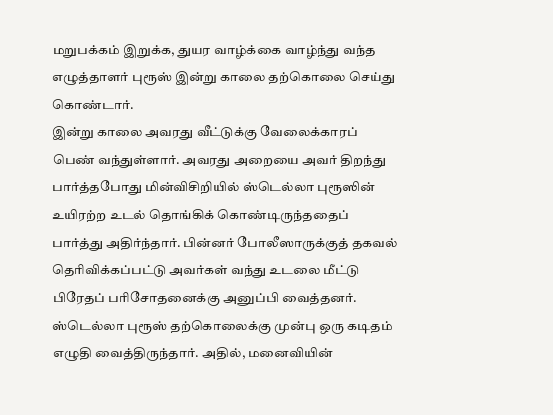மறுபக்கம் இறுக்க, துயர வாழ்க்கை வாழ்ந்து வந்த எழுத்தாளர் புரூஸ் இன்று காலை தற்கொலை செய்து கொண்டார்.
இன்று காலை அவரது வீட்டுக்கு வேலைக்காரப் பெண் வந்துள்ளார். அவரது அறையை அவர் திறந்து பார்த்தபோது மின்விசிறியில் ஸ்டெல்லா புரூஸின் உயிரற்ற உடல் தொங்கிக் கொண்டிருந்ததைப் பார்த்து அதிர்ந்தார். பின்னர் போலீஸாருக்குத் தகவல் தெரிவிக்கப்பட்டு அவர்கள் வந்து உடலை மீட்டு பிரேதப் பரிசோதனைக்கு அனுப்பி வைத்தனர்.
ஸ்டெல்லா புரூஸ் தற்கொலைக்கு முன்பு ஒரு கடிதம் எழுதி வைத்திருந்தார். அதில், மனைவியின்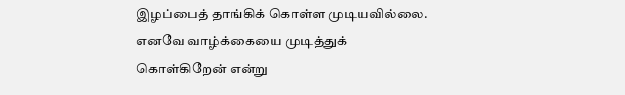இழப்பைத் தாங்கிக் கொள்ள முடியவில்லை. எனவே வாழ்க்கையை முடித்துக் கொள்கிறேன் என்று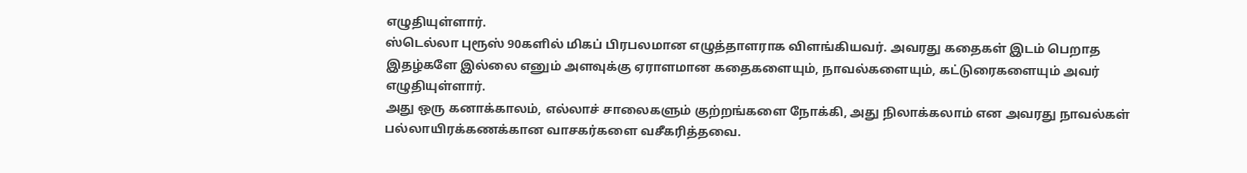எழுதியுள்ளார்.
ஸ்டெல்லா புரூஸ் 90களில் மிகப் பிரபலமான எழுத்தாளராக விளங்கியவர். அவரது கதைகள் இடம் பெறாத இதழ்களே இல்லை எனும் அளவுக்கு ஏராளமான கதைகளையும், நாவல்களையும், கட்டுரைகளையும் அவர் எழுதியுள்ளார்.
அது ஒரு கனாக்காலம், எல்லாச் சாலைகளும் குற்றங்களை நோக்கி, அது நிலாக்கலாம் என அவரது நாவல்கள் பல்லாயிரக்கணக்கான வாசகர்களை வசீகரித்தவை.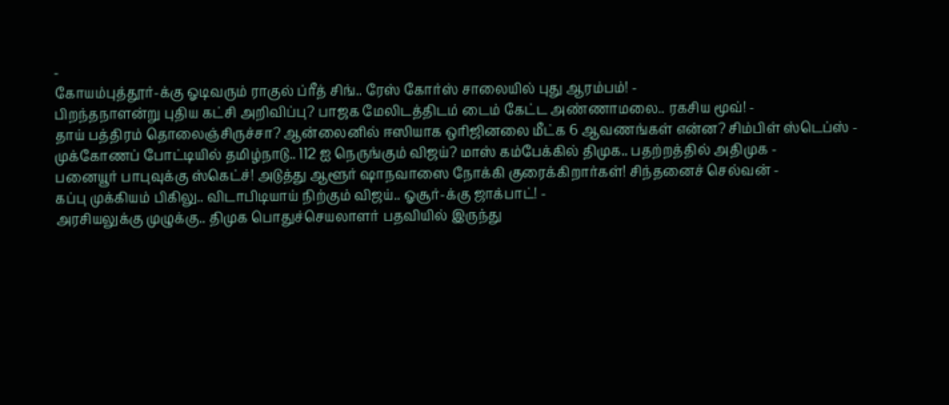-
கோயம்புத்தூர்-க்கு ஓடிவரும் ராகுல் ப்ரீத் சிங்.. ரேஸ் கோர்ஸ் சாலையில் புது ஆரம்பம்! -
பிறந்தநாளன்று புதிய கட்சி அறிவிப்பு? பாஜக மேலிடத்திடம் டைம் கேட்ட அண்ணாமலை.. ரகசிய மூவ்! -
தாய் பத்திரம் தொலைஞ்சிருச்சா? ஆன்லைனில் ஈஸியாக ஒரிஜினலை மீட்க 6 ஆவணங்கள் என்ன? சிம்பிள் ஸ்டெப்ஸ் -
முக்கோணப் போட்டியில் தமிழ்நாடு.. 112 ஐ நெருங்கும் விஜய்? மாஸ் கம்பேக்கில் திமுக.. பதற்றத்தில் அதிமுக -
பனையூர் பாபுவுக்கு ஸ்கெட்ச்! அடுத்து ஆளூர் ஷாநவாஸை நோக்கி குரைக்கிறார்கள்! சிந்தனைச் செல்வன் -
கப்பு முக்கியம் பிகிலு.. விடாபிடியாய் நிற்கும் விஜய்.. ஓசூர்-க்கு ஜாக்பாட்! -
அரசியலுக்கு முழுக்கு.. திமுக பொதுச்செயலாளர் பதவியில் இருந்து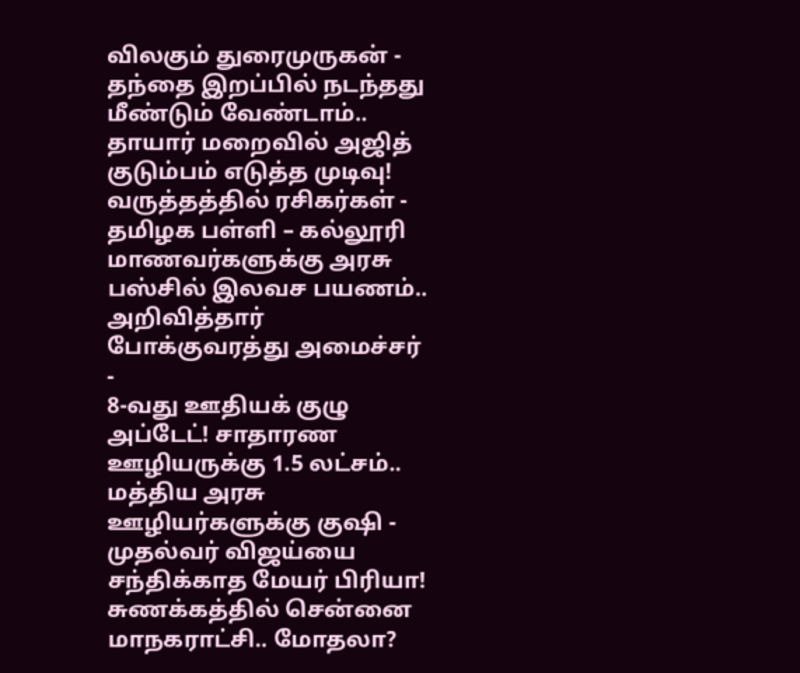விலகும் துரைமுருகன் -
தந்தை இறப்பில் நடந்தது மீண்டும் வேண்டாம்.. தாயார் மறைவில் அஜித் குடும்பம் எடுத்த முடிவு! வருத்தத்தில் ரசிகர்கள் -
தமிழக பள்ளி – கல்லூரி மாணவர்களுக்கு அரசு பஸ்சில் இலவச பயணம்.. அறிவித்தார் போக்குவரத்து அமைச்சர் -
8-வது ஊதியக் குழு அப்டேட்! சாதாரண ஊழியருக்கு 1.5 லட்சம்.. மத்திய அரசு ஊழியர்களுக்கு குஷி -
முதல்வர் விஜய்யை சந்திக்காத மேயர் பிரியா! சுணக்கத்தில் சென்னை மாநகராட்சி.. மோதலா?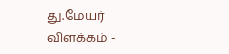து.மேயர் விளக்கம் -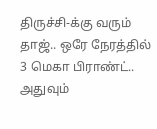திருச்சி-க்கு வரும் தாஜ்.. ஒரே நேரத்தில் 3 மெகா பிராண்ட்.. அதுவும்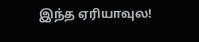இந்த ஏரியாவுல!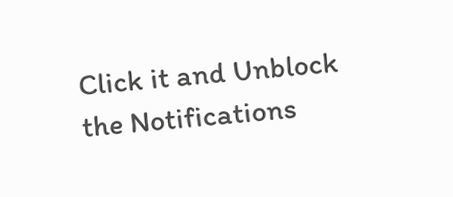Click it and Unblock the Notifications